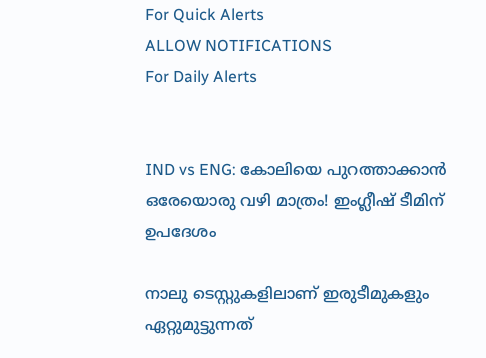For Quick Alerts
ALLOW NOTIFICATIONS
For Daily Alerts


IND vs ENG: കോലിയെ പുറത്താക്കാന്‍ ഒരേയൊരു വഴി മാത്രം! ഇംഗ്ലീഷ് ടീമിന് ഉപദേശം

നാലു ടെസ്റ്റുകളിലാണ് ഇരുടീമുകളും ഏറ്റുമുട്ടുന്നത്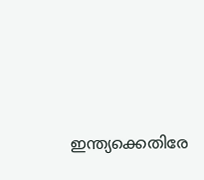ഇന്ത്യക്കെതിരേ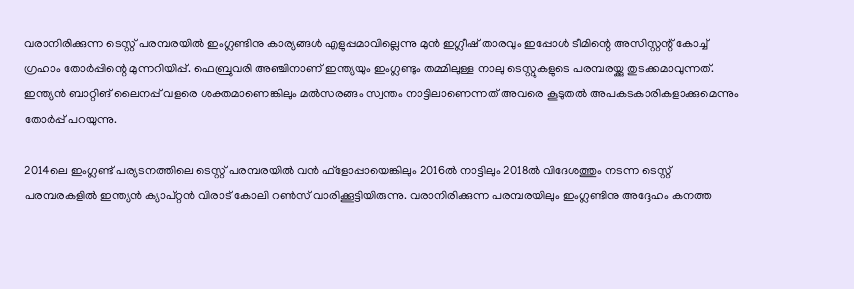വരാനിരിക്കുന്ന ടെസ്റ്റ് പരമ്പരയില്‍ ഇംഗ്ലണ്ടിനു കാര്യങ്ങള്‍ എളുപ്പമാവില്ലെന്നു മുന്‍ ഇഗ്ലീഷ് താരവും ഇപ്പോള്‍ ടീമിന്റെ അസിസ്റ്റന്റ് കോച്ച് ഗ്രഹാം തോര്‍പ്പിന്റെ മുന്നറിയിപ്പ്. ഫെബ്രുവരി അഞ്ചിനാണ് ഇന്ത്യയും ഇംഗ്ലണ്ടും തമ്മിലുള്ള നാലു ടെസ്റ്റുകളുടെ പരമ്പരയ്ക്കു തുടക്കമാവുന്നത്. ഇന്ത്യന്‍ ബാറ്റിങ് ലൈനപ്പ് വളരെ ശക്തമാണെങ്കിലും മല്‍സരങ്ങം സ്വന്തം നാട്ടിലാണെന്നത് അവരെ കൂടുതല്‍ അപകടകാരികളാക്കുമെന്നും തോര്‍പ്പ് പറയുന്നു.

2014ലെ ഇംഗ്ലണ്ട് പര്യടനത്തിലെ ടെസ്റ്റ് പരമ്പരയില്‍ വന്‍ ഫ്‌ളോപ്പായെങ്കിലും 2016ല്‍ നാട്ടിലും 2018ല്‍ വിദേശത്തും നടന്ന ടെസ്റ്റ് പരമ്പരകളില്‍ ഇന്ത്യന്‍ ക്യാപ്റ്റന്‍ വിരാട് കോലി റണ്‍സ് വാരിക്കൂട്ടിയിരുന്നു. വരാനിരിക്കുന്ന പരമ്പരയിലും ഇംഗ്ലണ്ടിനു അദ്ദേഹം കനത്ത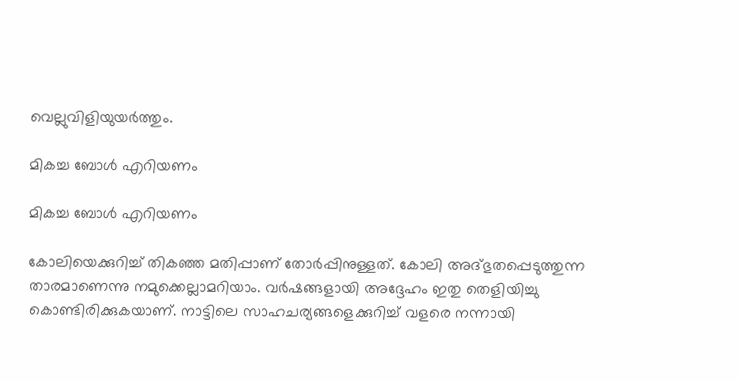വെല്ലുവിളിയുയര്‍ത്തും.

മികച്ച ബോള്‍ എറിയണം

മികച്ച ബോള്‍ എറിയണം

കോലിയെക്കുറിച്ച് തികഞ്ഞ മതിപ്പാണ് തോര്‍പ്പിനുള്ളത്. കോലി അദ്ഭുതപ്പെടുത്തുന്ന താരമാണെന്നു നമുക്കെല്ലാമറിയാം. വര്‍ഷങ്ങളായി അദ്ദേഹം ഇതു തെളിയിച്ചു കൊണ്ടിരിക്കുകയാണ്. നാട്ടിലെ സാഹചര്യങ്ങളെക്കുറിച്ച് വളരെ നന്നായി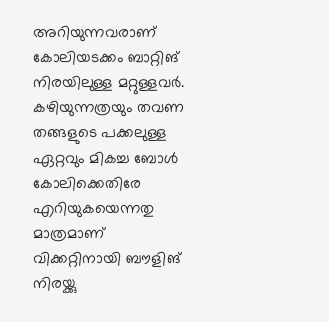അറിയുന്നവരാണ് കോലിയടക്കം ബാറ്റിങ് നിരയിലുള്ള മറ്റുള്ളവര്‍.
കഴിയുന്നത്രയും തവണ തങ്ങളുടെ പക്കലുള്ള ഏറ്റവും മികച്ച ബോള്‍ കോലിക്കെതിരേ എറിയുകയെന്നതു മാത്രമാണ് വിക്കറ്റിനായി ബൗളിങ് നിരയ്ക്കു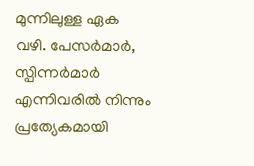മുന്നിലുള്ള ഏക വഴി. പേസര്‍മാര്‍, സ്പിന്നര്‍മാര്‍ എന്നിവരില്‍ നിന്നും പ്രത്യേകമായി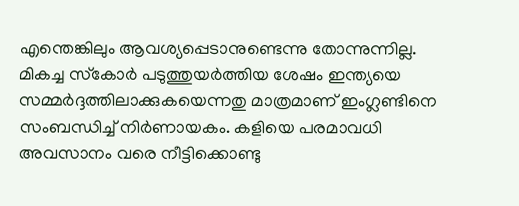എന്തെങ്കിലും ആവശ്യപ്പെടാനുണ്ടെന്നു തോന്നുന്നില്ല. മികച്ച സ്‌കോര്‍ പടുത്തുയര്‍ത്തിയ ശേഷം ഇന്ത്യയെ സമ്മര്‍ദ്ദത്തിലാക്കുകയെന്നതു മാത്രമാണ് ഇംഗ്ലണ്ടിനെ സംബന്ധിച്ച് നിര്‍ണായകം. കളിയെ പരമാവധി അവസാനം വരെ നീട്ടിക്കൊണ്ടു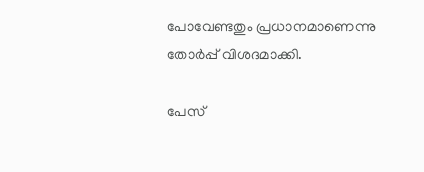പോവേണ്ടതും പ്രധാനമാണെന്നു തോര്‍പ്പ് വിശദമാക്കി.

പേസ്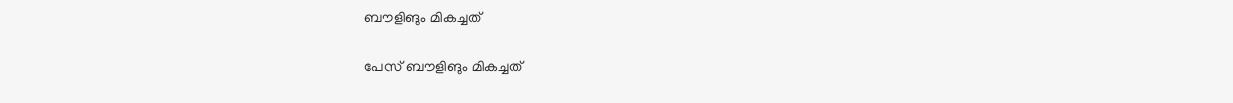ബൗളിങും മികച്ചത്

പേസ് ബൗളിങും മികച്ചത്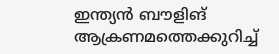ഇന്ത്യന്‍ ബൗളിങ് ആക്രണമത്തെക്കുറിച്ച്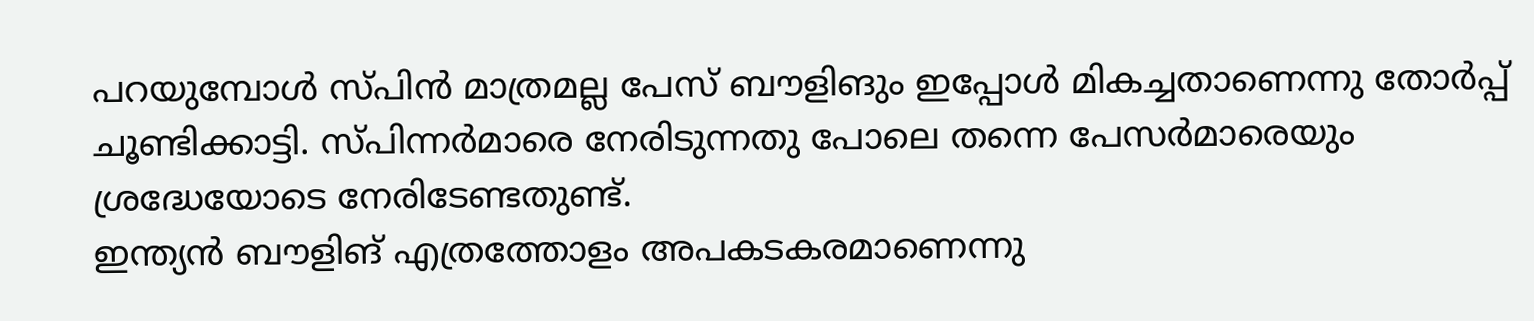പറയുമ്പോള്‍ സ്പിന്‍ മാത്രമല്ല പേസ് ബൗളിങും ഇപ്പോള്‍ മികച്ചതാണെന്നു തോര്‍പ്പ് ചൂണ്ടിക്കാട്ടി. സ്പിന്നര്‍മാരെ നേരിടുന്നതു പോലെ തന്നെ പേസര്‍മാരെയും ശ്രദ്ധേയോടെ നേരിടേണ്ടതുണ്ട്.
ഇന്ത്യന്‍ ബൗളിങ് എത്രത്തോളം അപകടകരമാണെന്നു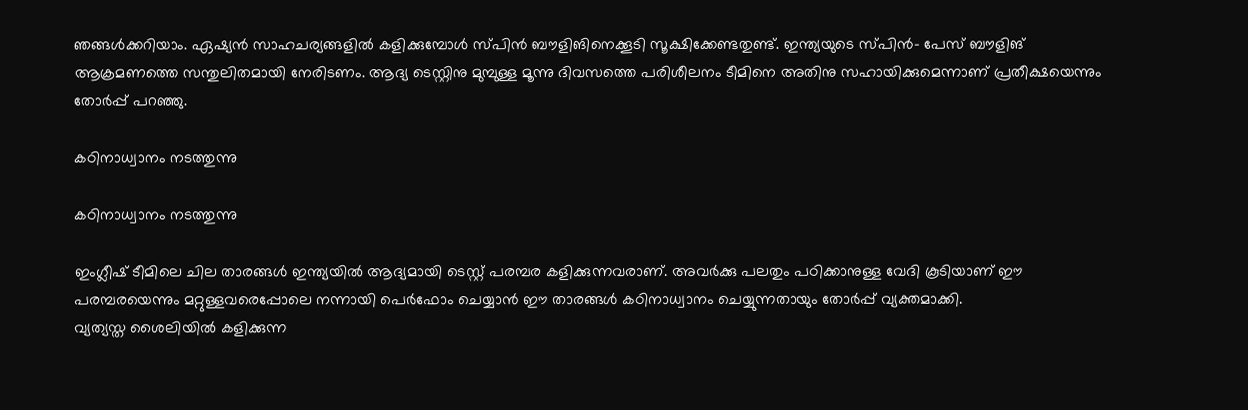ഞങ്ങള്‍ക്കറിയാം. ഏഷ്യന്‍ സാഹചര്യങ്ങളില്‍ കളിക്കുമ്പോള്‍ സ്പിന്‍ ബൗളിങിനെക്കൂടി സൂക്ഷിക്കേണ്ടതുണ്ട്. ഇന്ത്യയുടെ സ്പിന്‍- പേസ് ബൗളിങ് ആക്രമണത്തെ സന്തുലിതമായി നേരിടണം. ആദ്യ ടെസ്റ്റിനു മുമ്പുള്ള മൂന്നു ദിവസത്തെ പരിശീലനം ടീമിനെ അതിനു സഹായിക്കുമെന്നാണ് പ്രതീക്ഷയെന്നും തോര്‍പ്പ് പറഞ്ഞു.

കഠിനാധ്വാനം നടത്തുന്നു

കഠിനാധ്വാനം നടത്തുന്നു

ഇംഗ്ലീഷ് ടീമിലെ ചില താരങ്ങള്‍ ഇന്ത്യയില്‍ ആദ്യമായി ടെസ്റ്റ് പരമ്പര കളിക്കുന്നവരാണ്. അവര്‍ക്കു പലതും പഠിക്കാനുള്ള വേദി കൂടിയാണ് ഈ പരമ്പരയെന്നും മറ്റുള്ളവരെപ്പോലെ നന്നായി പെര്‍ഫോം ചെയ്യാന്‍ ഈ താരങ്ങള്‍ കഠിനാധ്വാനം ചെയ്യുന്നതായും തോര്‍പ്പ് വ്യക്തമാക്കി.
വ്യത്യസ്ത ശൈലിയില്‍ കളിക്കുന്ന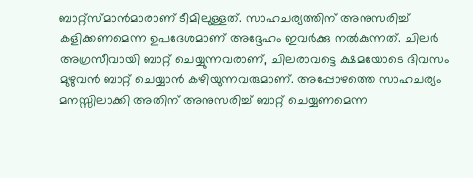ബാറ്റ്‌സ്മാന്‍മാരാണ് ടീമിലുള്ളത്. സാഹചര്യത്തിന് അനുസരിച്ച് കളിക്കണമെന്ന ഉപദേശമാണ് അദ്ദേഹം ഇവര്‍ക്കു നല്‍കുന്നത്. ചിലര്‍ അഗ്രസീവായി ബാറ്റ് ചെയ്യുന്നവരാണ്, ചിലരാവട്ടെ ക്ഷമയോടെ ദിവസം മുഴുവന്‍ ബാറ്റ് ചെയ്യാന്‍ കഴിയുന്നവരുമാണ്. അപ്പോഴത്തെ സാഹചര്യം മനസ്സിലാക്കി അതിന് അനുസരിച്ച് ബാറ്റ് ചെയ്യണമെന്ന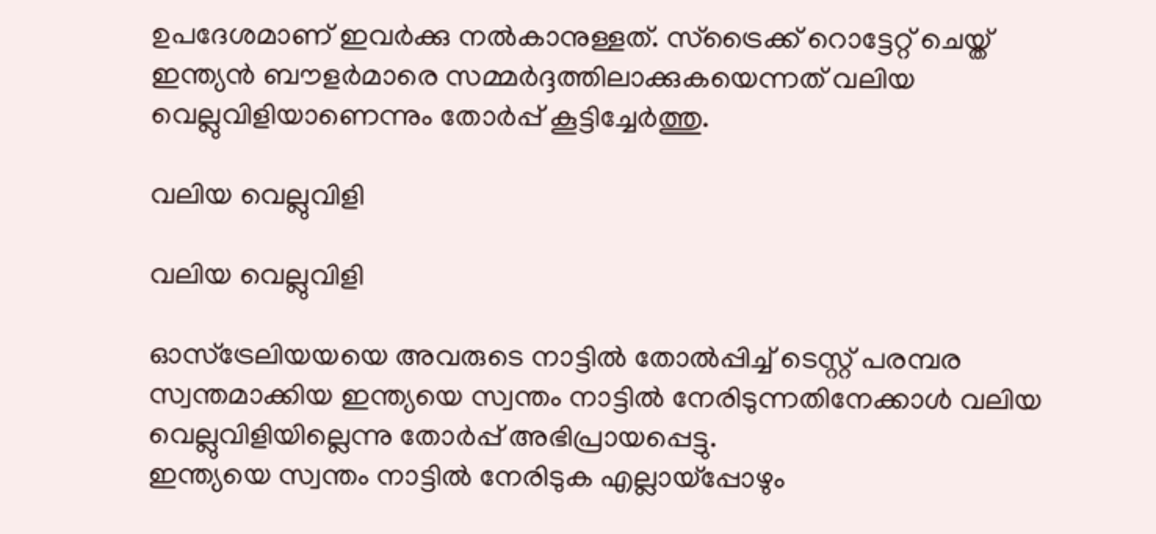ഉപദേശമാണ് ഇവര്‍ക്കു നല്‍കാനുള്ളത്. സ്‌ട്രൈക്ക് റൊട്ടേറ്റ് ചെയ്ത് ഇന്ത്യന്‍ ബൗളര്‍മാരെ സമ്മര്‍ദ്ദത്തിലാക്കുകയെന്നത് വലിയ വെല്ലുവിളിയാണെന്നും തോര്‍പ്പ് കൂട്ടിച്ചേര്‍ത്തു.

വലിയ വെല്ലുവിളി

വലിയ വെല്ലുവിളി

ഓസ്‌ട്രേലിയയയെ അവരുടെ നാട്ടില്‍ തോല്‍പ്പിച്ച് ടെസ്റ്റ് പരമ്പര സ്വന്തമാക്കിയ ഇന്ത്യയെ സ്വന്തം നാട്ടില്‍ നേരിടുന്നതിനേക്കാള്‍ വലിയ വെല്ലുവിളിയില്ലെന്നു തോര്‍പ്പ് അഭിപ്രായപ്പെട്ടു.
ഇന്ത്യയെ സ്വന്തം നാട്ടില്‍ നേരിടുക എല്ലായ്‌പ്പോഴും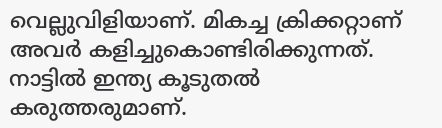വെല്ലുവിളിയാണ്. മികച്ച ക്രിക്കറ്റാണ് അവര്‍ കളിച്ചുകൊണ്ടിരിക്കുന്നത്. നാട്ടില്‍ ഇന്ത്യ കൂടുതല്‍ കരുത്തരുമാണ്.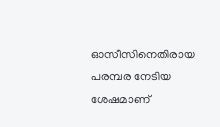ഓസീസിനെതിരായ പരമ്പര നേടിയ ശേഷമാണ്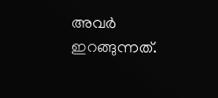അവര്‍ ഇറങ്ങുന്നത്.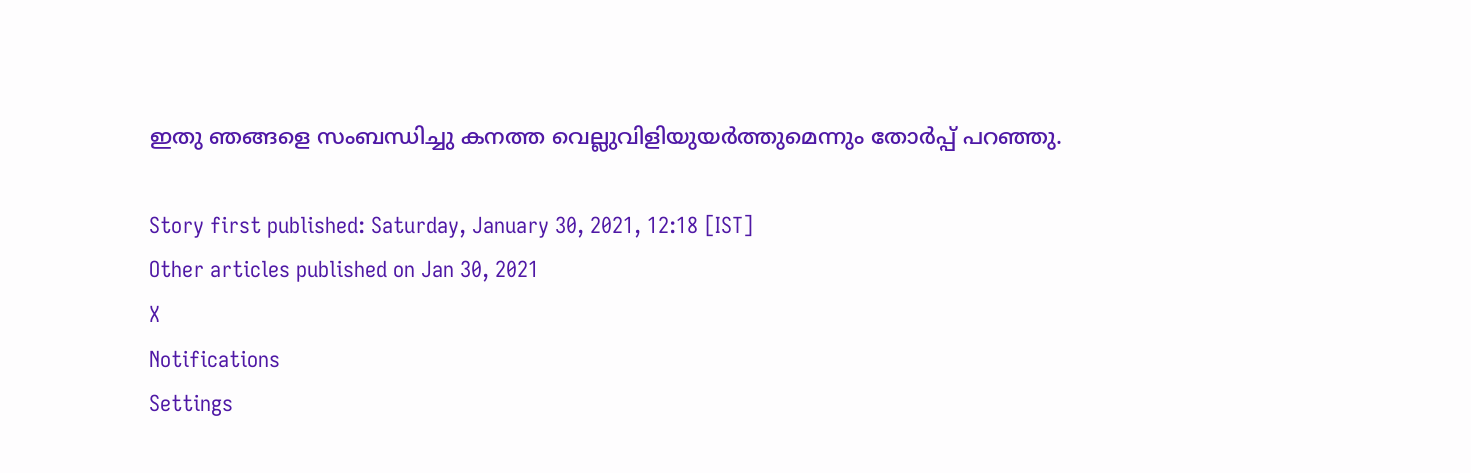ഇതു ഞങ്ങളെ സംബന്ധിച്ചു കനത്ത വെല്ലുവിളിയുയര്‍ത്തുമെന്നും തോര്‍പ്പ് പറഞ്ഞു.

Story first published: Saturday, January 30, 2021, 12:18 [IST]
Other articles published on Jan 30, 2021
X
Notifications
Settings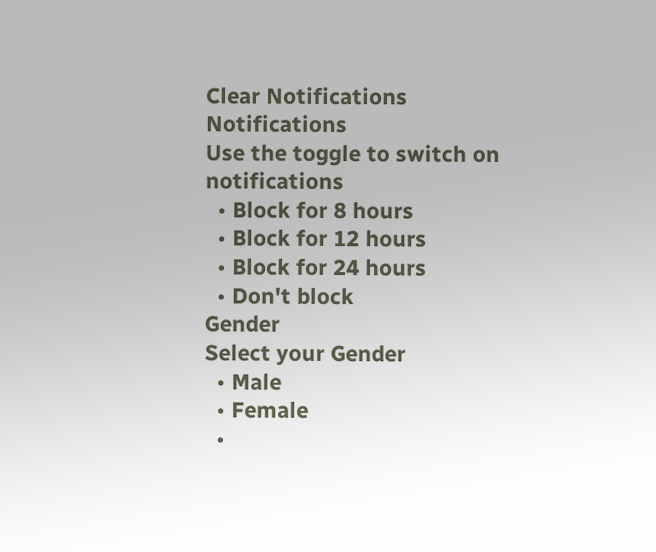Clear Notifications
Notifications
Use the toggle to switch on notifications
  • Block for 8 hours
  • Block for 12 hours
  • Block for 24 hours
  • Don't block
Gender
Select your Gender
  • Male
  • Female
  •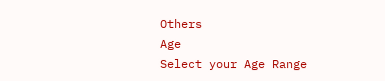Others
Age
Select your Age Range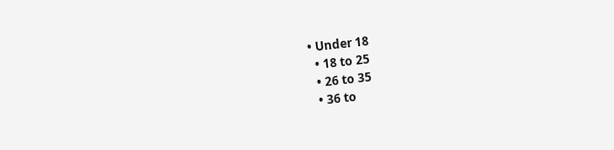• Under 18
  • 18 to 25
  • 26 to 35
  • 36 to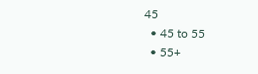45
  • 45 to 55
  • 55+